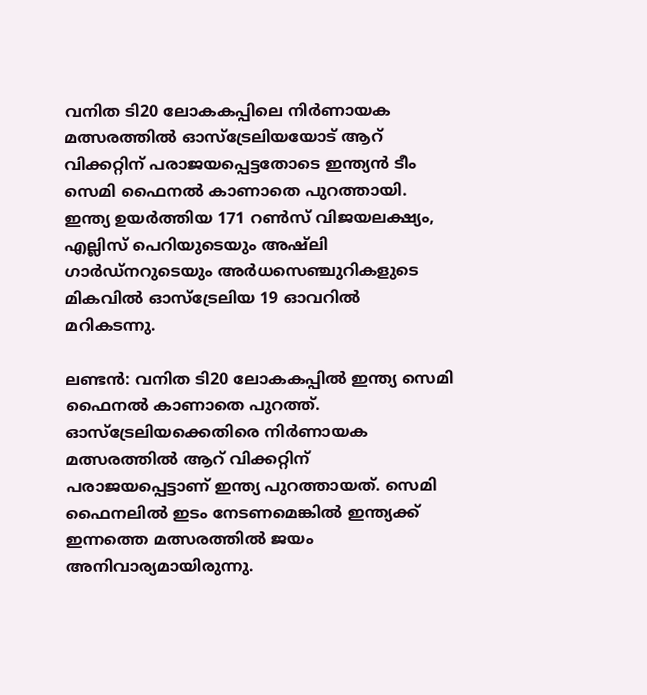വനിത ടി20 ലോകകപ്പിലെ നിര്‍ണായക മത്സരത്തില്‍ ഓസ്‌ട്രേലിയയോട് ആറ് വിക്കറ്റിന് പരാജയപ്പെട്ടതോടെ ഇന്ത്യന്‍ ടീം സെമി ഫൈനല്‍ കാണാതെ പുറത്തായി. ഇന്ത്യ ഉയര്‍ത്തിയ 171 റണ്‍സ് വിജയലക്ഷ്യം, എല്ലിസ് പെറിയുടെയും അഷ്‌ലി ഗാര്‍ഡ്‌നറുടെയും അര്‍ധസെഞ്ചുറികളുടെ മികവില്‍ ഓസ്‌ട്രേലിയ 19 ഓവറില്‍ മറികടന്നു.

ലണ്ടന്‍: വനിത ടി20 ലോകകപ്പില്‍ ഇന്ത്യ സെമി ഫൈനല്‍ കാണാതെ പുറത്ത്. ഓസ്‌ട്രേലിയക്കെതിരെ നിര്‍ണായക മത്സരത്തില്‍ ആറ് വിക്കറ്റിന് പരാജയപ്പെട്ടാണ് ഇന്ത്യ പുറത്തായത്. സെമി ഫൈനലില്‍ ഇടം നേടണമെങ്കില്‍ ഇന്ത്യക്ക് ഇന്നത്തെ മത്സരത്തില്‍ ജയം അനിവാര്യമായിരുന്നു.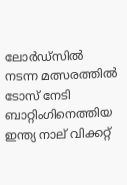ലോര്‍ഡ്‌സില്‍ നടന്ന മത്സരത്തില്‍ ടോസ് നേടി ബാറ്റിംഗിനെത്തിയ ഇന്ത്യ നാല് വിക്കറ്റ്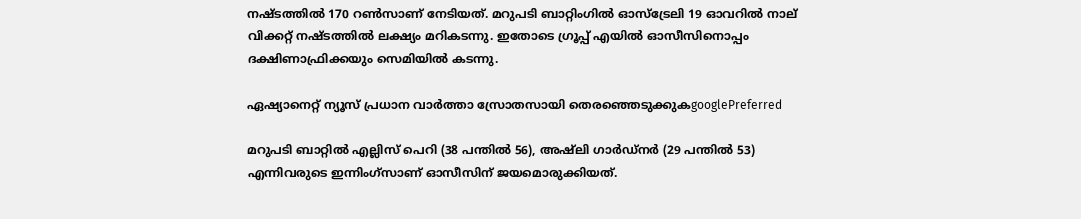നഷ്ടത്തില്‍ 170 റണ്‍സാണ് നേടിയത്. മറുപടി ബാറ്റിംഗില്‍ ഓസ്‌ട്രേലി 19 ഓവറില്‍ നാല് വിക്കറ്റ് നഷ്ടത്തില്‍ ലക്ഷ്യം മറികടന്നു. ഇതോടെ ഗ്രൂപ്പ് എയില്‍ ഓസീസിനൊപ്പം ദക്ഷിണാഫ്രിക്കയും സെമിയില്‍ കടന്നു.

ഏഷ്യാനെറ്റ് ന്യൂസ് പ്രധാന വാർത്താ സ്രോതസായി തെരഞ്ഞെടുക്കുകgooglePreferred

മറുപടി ബാറ്റില്‍ എല്ലിസ് പെറി (38 പന്തില്‍ 56), അഷ്‌ലി ഗാര്‍ഡ്‌നര്‍ (29 പന്തില്‍ 53) എന്നിവരുടെ ഇന്നിംഗ്‌സാണ് ഓസീസിന് ജയമൊരുക്കിയത്.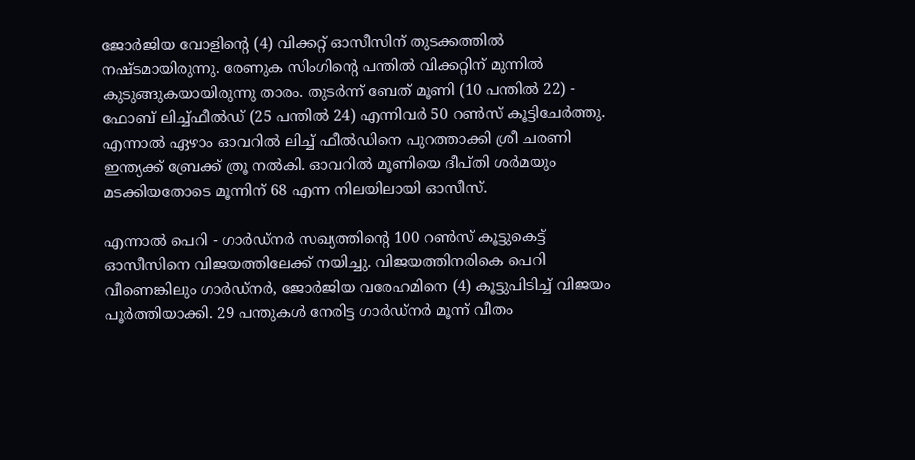ജോര്‍ജിയ വോളിന്റെ (4) വിക്കറ്റ് ഓസീസിന് തുടക്കത്തില്‍ നഷ്ടമായിരുന്നു. രേണുക സിംഗിന്റെ പന്തില്‍ വിക്കറ്റിന് മുന്നില്‍ കുടുങ്ങുകയായിരുന്നു താരം. തുടര്‍ന്ന് ബേത് മൂണി (10 പന്തില്‍ 22) - ഫോബ് ലിച്ച്ഫീല്‍ഡ് (25 പന്തില്‍ 24) എന്നിവര്‍ 50 റണ്‍സ് കൂട്ടിചേര്‍ത്തു. എന്നാല്‍ ഏഴാം ഓവറില്‍ ലിച്ച് ഫീല്‍ഡിനെ പുറത്താക്കി ശ്രീ ചരണി ഇന്ത്യക്ക് ബ്രേക്ക് ത്രൂ നല്‍കി. ഓവറില്‍ മൂണിയെ ദീപ്തി ശര്‍മയും മടക്കിയതോടെ മൂന്നിന് 68 എന്ന നിലയിലായി ഓസീസ്.

എന്നാല്‍ പെറി - ഗാര്‍ഡ്‌നര്‍ സഖ്യത്തിന്റെ 100 റണ്‍സ് കൂട്ടുകെട്ട് ഓസീസിനെ വിജയത്തിലേക്ക് നയിച്ചു. വിജയത്തിനരികെ പെറി വീണെങ്കിലും ഗാര്‍ഡ്‌നര്‍, ജോര്‍ജിയ വരേഹമിനെ (4) കൂട്ടുപിടിച്ച് വിജയം പൂര്‍ത്തിയാക്കി. 29 പന്തുകള്‍ നേരിട്ട ഗാര്‍ഡ്‌നര്‍ മൂന്ന് വീതം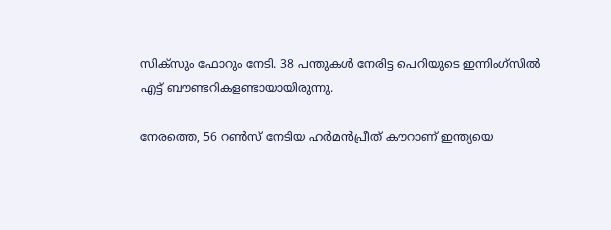സിക്‌സും ഫോറും നേടി. 38 പന്തുകള്‍ നേരിട്ട പെറിയുടെ ഇന്നിംഗ്‌സില്‍ എട്ട് ബൗണ്ടറികളണ്ടായായിരുന്നു.

നേരത്തെ, 56 റണ്‍സ് നേടിയ ഹര്‍മന്‍പ്രീത് കൗറാണ് ഇന്ത്യയെ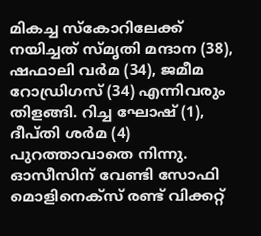മികച്ച സ്‌കോറിലേക്ക് നയിച്ചത് സ്മൃതി മന്ദാന (38), ഷഫാലി വര്‍മ (34), ജമീമ റോഡ്രിഗസ് (34) എന്നിവരും തിളങ്ങി. റിച്ച ഘോഷ് (1), ദീപ്തി ശര്‍മ (4) പുറത്താവാതെ നിന്നു. ഓസീസിന് വേണ്ടി സോഫി മൊളിനെക്‌സ് രണ്ട് വിക്കറ്റ്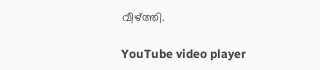വീഴ്ത്തി.

YouTube video player